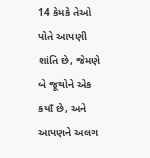14 કેમકે તેઓ પોતે આપણી શાંતિ છે, જેમણે બે જૂથોને એક કયાઁ છે, અને આપણને અલગ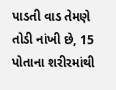પાડતી વાડ તેમણે તોડી નાંખી છે, 15 પોતાના શરીરમાંથી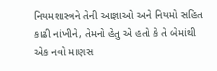નિયમશાસ્ત્રને તેની આજ્ઞાઓ અને નિયમો સહિત કાઢી નાંખીને, તેમનો હેતુ એ હતો કે તે બેમાંથી એક નવો માણસ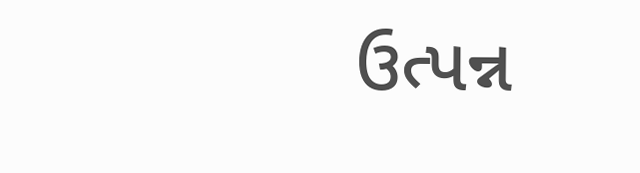ઉત્પન્ન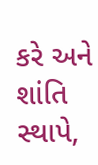કરે અને શાંતિ સ્થાપે,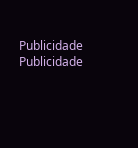Publicidade
Publicidade